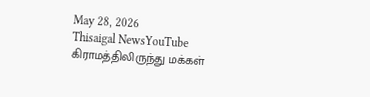May 28, 2026
Thisaigal NewsYouTube
கிராமத்திலிருந்து மக்கள்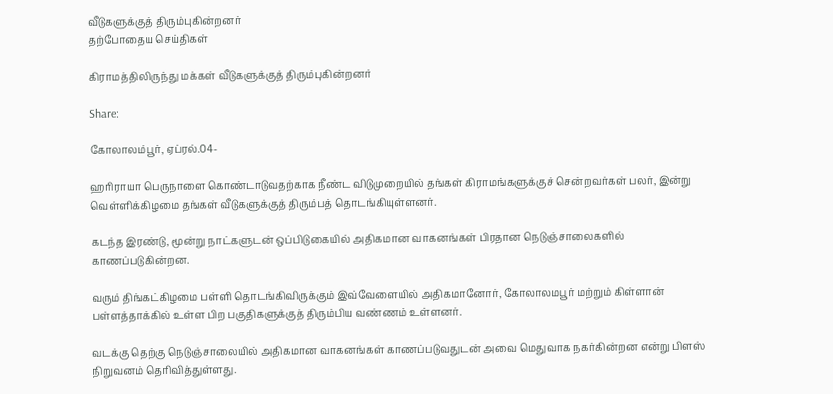வீடுகளுக்குத் திரும்புகின்றனர்
தற்போதைய செய்திகள்

கிராமத்திலிருந்து மக்கள் வீடுகளுக்குத் திரும்புகின்றனர்

Share:

கோலாலம்பூர், ஏப்ரல்.04-

ஹரிராயா பெருநாளை கொண்டாடுவதற்காக நீண்ட விடுமுறையில் தங்கள் கிராமங்களுக்குச் சென்றவர்கள் பலர், இன்று வெள்ளிக்கிழமை தங்கள் வீடுகளுக்குத் திரும்பத் தொடங்கியுள்ளனர்.

கடந்த இரண்டு, மூன்று நாட்களுடன் ஒப்பிடுகையில் அதிகமான வாகனங்கள் பிரதான நெடுஞ்சாலைகளில் காணப்படுகின்றன.

வரும் திங்கட்கிழமை பள்ளி தொடங்கிவிருக்கும் இவ்வேளையில் அதிகமானோர், கோலாலமபூர் மற்றும் கிள்ளான் பள்ளத்தாக்கில் உள்ள பிற பகுதிகளுக்குத் திரும்பிய வண்ணம் உள்ளனர்.

வடக்கு தெற்கு நெடுஞ்சாலையில் அதிகமான வாகனங்கள் காணப்படுவதுடன் அவை மெதுவாக நகர்கின்றன என்று பிளஸ் நிறுவனம் தெரிவித்துள்ளது.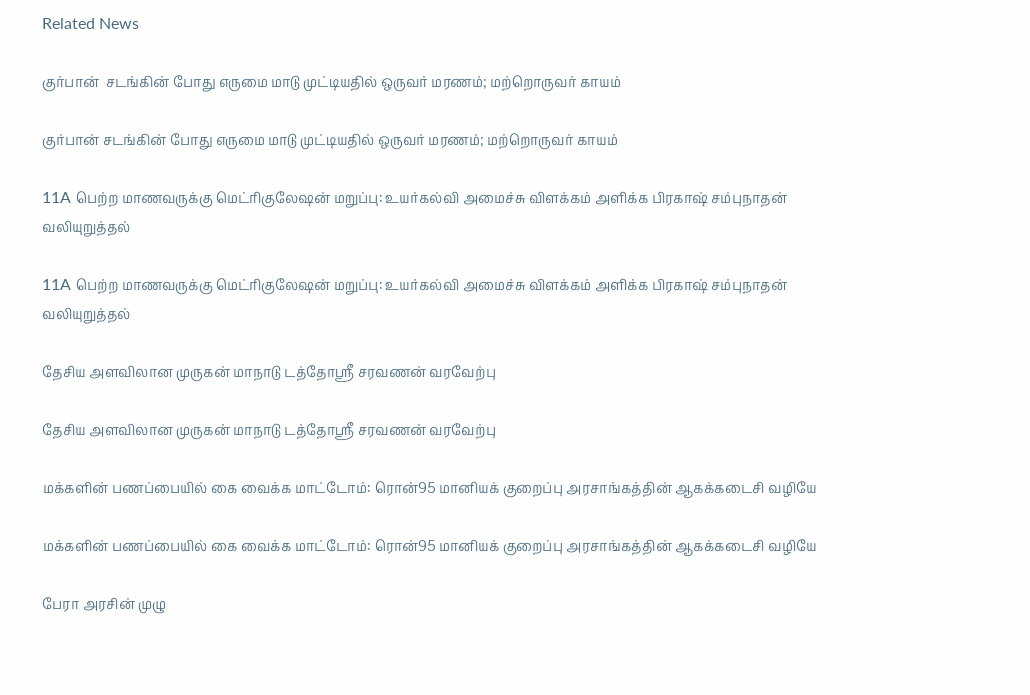Related News

குர்பான்  சடங்கின் போது எருமை மாடு முட்டியதில் ஒருவர் மரணம்; மற்றொருவர் காயம்

குர்பான் சடங்கின் போது எருமை மாடு முட்டியதில் ஒருவர் மரணம்; மற்றொருவர் காயம்

11A பெற்ற மாணவருக்கு மெட்ரிகுலேஷன் மறுப்பு: உயர்கல்வி அமைச்சு விளக்கம் அளிக்க பிரகாஷ் சம்புநாதன் வலியுறுத்தல்

11A பெற்ற மாணவருக்கு மெட்ரிகுலேஷன் மறுப்பு: உயர்கல்வி அமைச்சு விளக்கம் அளிக்க பிரகாஷ் சம்புநாதன் வலியுறுத்தல்

தேசிய அளவிலான முருகன் மாநாடு டத்தோஸ்ரீ சரவணன் வரவேற்பு

தேசிய அளவிலான முருகன் மாநாடு டத்தோஸ்ரீ சரவணன் வரவேற்பு

மக்களின் பணப்பையில் கை வைக்க மாட்டோம்: ரொன்95 மானியக் குறைப்பு அரசாங்கத்தின் ஆகக்கடைசி வழியே

மக்களின் பணப்பையில் கை வைக்க மாட்டோம்: ரொன்95 மானியக் குறைப்பு அரசாங்கத்தின் ஆகக்கடைசி வழியே

பேரா அரசின் முழு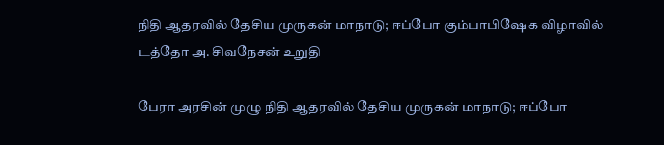நிதி ஆதரவில் தேசிய முருகன் மாநாடு; ஈப்போ கும்பாபிஷேக விழாவில் டத்தோ அ. சிவநேசன் உறுதி

பேரா அரசின் முழு நிதி ஆதரவில் தேசிய முருகன் மாநாடு; ஈப்போ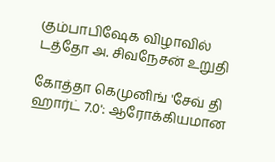கும்பாபிஷேக விழாவில் டத்தோ அ. சிவநேசன் உறுதி

கோத்தா கெமுனிங் 'சேவ் தி ஹார்ட் 7.0': ஆரோக்கியமான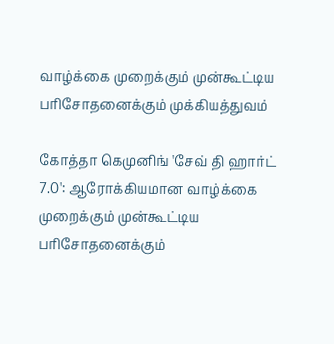வாழ்க்கை முறைக்கும் முன்கூட்டிய பரிசோதனைக்கும் முக்கியத்துவம்

கோத்தா கெமுனிங் 'சேவ் தி ஹார்ட் 7.0': ஆரோக்கியமான வாழ்க்கை முறைக்கும் முன்கூட்டிய பரிசோதனைக்கும்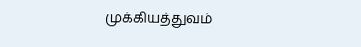முக்கியத்துவம்